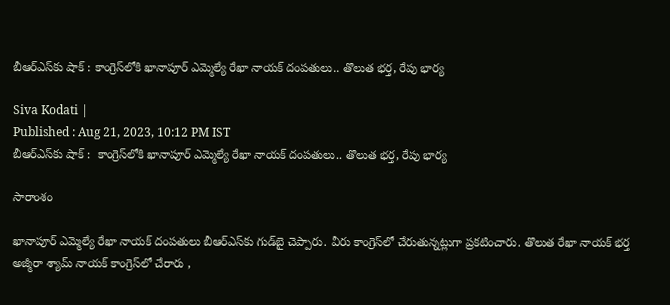బీఆర్ఎస్‌కు షాక్ : కాంగ్రెస్‌లోకి ఖానాపూర్ ఎమ్మెల్యే రేఖా నాయక్ దంపతులు.. తొలుత భర్త, రేపు భార్య

Siva Kodati |
Published : Aug 21, 2023, 10:12 PM IST
బీఆర్ఎస్‌కు షాక్ :  కాంగ్రెస్‌లోకి ఖానాపూర్ ఎమ్మెల్యే రేఖా నాయక్ దంపతులు.. తొలుత భర్త, రేపు భార్య

సారాంశం

ఖానాపూర్ ఎమ్మెల్యే రేఖా నాయక్ దంపతులు బీఆర్ఎస్‌కు గుడ్‌బై చెప్పారు. వీరు కాంగ్రెస్‌లో చేరుతున్నట్లుగా ప్రకటించారు. తొలుత రేఖా నాయక్ భర్త అజ్మీరా శ్యామ్ నాయక్ కాంగ్రెస్‌లో చేరారు ,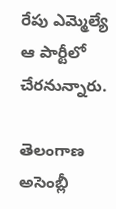రేపు ఎమ్మెల్యే ఆ పార్టీలో చేరనున్నారు.

తెలంగాణ అసెంబ్లీ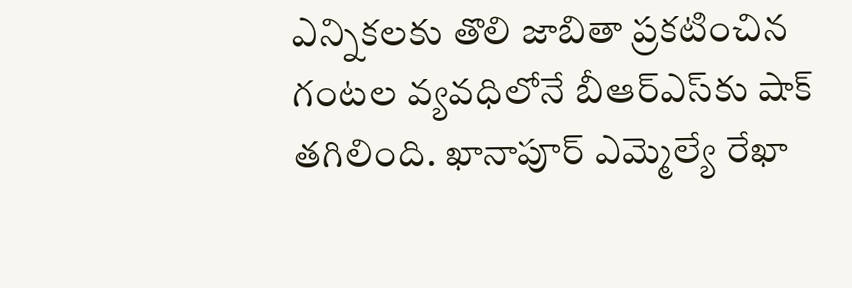ఎన్నికలకు తొలి జాబితా ప్రకటించిన గంటల వ్యవధిలోనే బీఆర్ఎస్‌కు షాక్ తగిలింది. ఖానాపూర్ ఎమ్మెల్యే రేఖా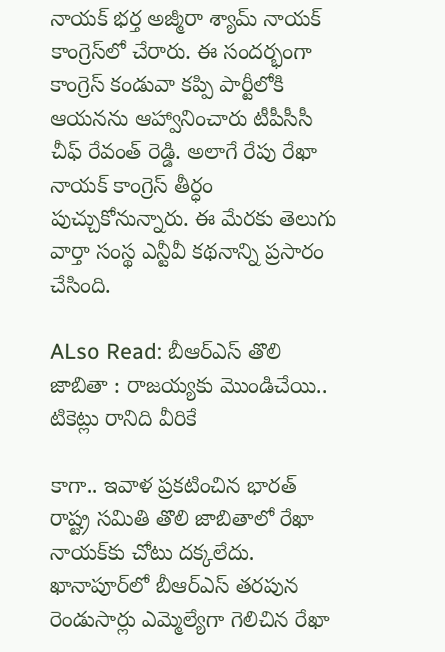నాయక్ భర్త అజ్మీరా శ్యామ్ నాయక్ కాంగ్రెస్‌లో చేరారు. ఈ సందర్భంగా కాంగ్రెస్ కండువా కప్పి పార్టీలోకి ఆయనను ఆహ్వానించారు టీపీసీసీ చీఫ్ రేవంత్ రెడ్డి. అలాగే రేపు రేఖా నాయక్ కాంగ్రెస్ తీర్ధం పుచ్చుకోనున్నారు. ఈ మేరకు తెలుగు వార్తా సంస్థ ఎన్టీవీ కథనాన్ని ప్రసారం చేసింది.

ALso Read: బీఆర్ఎస్ తొలి జాబితా : రాజయ్యకు మొండిచేయి.. టికెట్లు రానిది వీరికే

కాగా.. ఇవాళ ప్రకటించిన భారత్ రాష్ట్ర సమితి తొలి జాబితాలో రేఖా నాయక్‌కు చోటు దక్కలేదు. ఖానాపూర్‌లో బీఆర్ఎస్ తరపున రెండుసార్లు ఎమ్మెల్యేగా గెలిచిన రేఖా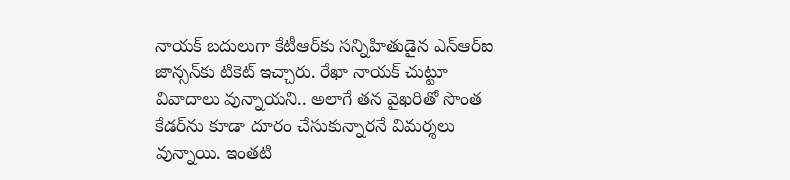నాయక్ బదులుగా కేటీఆర్‌కు సన్నిహితుడైన ఎన్ఆర్ఐ జాన్సన్‌కు టికెట్ ఇచ్చారు. రేఖా నాయక్ చుట్టూ వివాదాలు వున్నాయని.. అలాగే తన వైఖరితో సొంత కేడర్‌ను కూడా దూరం చేసుకున్నారనే విమర్శలు వున్నాయి. ఇంతటి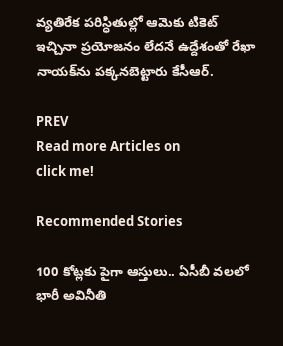వ్యతిరేక పరిస్ధితుల్లో ఆమెకు టికెట్ ఇచ్చినా ప్రయోజనం లేదనే ఉద్దేశంతో రేఖా నాయక్‌ను పక్కనబెట్టారు కేసీఆర్.

PREV
Read more Articles on
click me!

Recommended Stories

100 కోట్లకు పైగా ఆస్తులు.. ఏసీబీ వలలో భారీ అవినీతి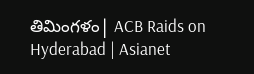తిమింగళం| ACB Raids on Hyderabad | Asianet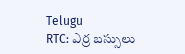Telugu
RTC: ఎర్ర బ‌స్సులు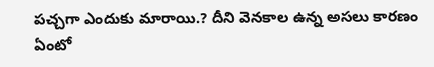ప‌చ్చ‌గా ఎందుకు మారాయి.? దీని వెన‌కాల ఉన్న అస‌లు కార‌ణం ఏంటో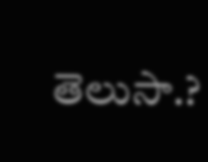తెలుసా.?